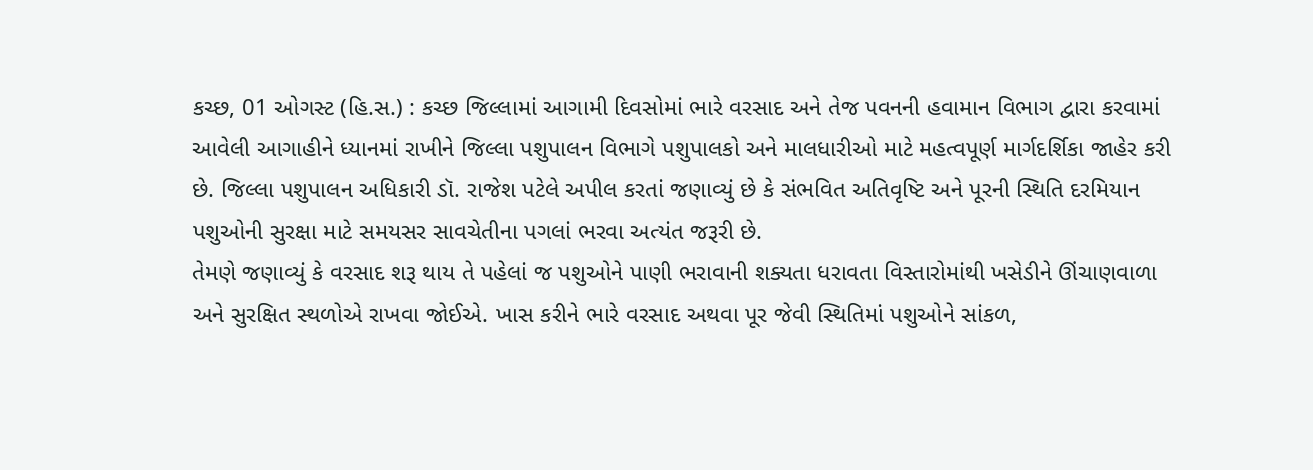કચ્છ, 01 ઓગસ્ટ (હિ.સ.) : કચ્છ જિલ્લામાં આગામી દિવસોમાં ભારે વરસાદ અને તેજ પવનની હવામાન વિભાગ દ્વારા કરવામાં આવેલી આગાહીને ધ્યાનમાં રાખીને જિલ્લા પશુપાલન વિભાગે પશુપાલકો અને માલધારીઓ માટે મહત્વપૂર્ણ માર્ગદર્શિકા જાહેર કરી છે. જિલ્લા પશુપાલન અધિકારી ડૉ. રાજેશ પટેલે અપીલ કરતાં જણાવ્યું છે કે સંભવિત અતિવૃષ્ટિ અને પૂરની સ્થિતિ દરમિયાન પશુઓની સુરક્ષા માટે સમયસર સાવચેતીના પગલાં ભરવા અત્યંત જરૂરી છે.
તેમણે જણાવ્યું કે વરસાદ શરૂ થાય તે પહેલાં જ પશુઓને પાણી ભરાવાની શક્યતા ધરાવતા વિસ્તારોમાંથી ખસેડીને ઊંચાણવાળા અને સુરક્ષિત સ્થળોએ રાખવા જોઈએ. ખાસ કરીને ભારે વરસાદ અથવા પૂર જેવી સ્થિતિમાં પશુઓને સાંકળ,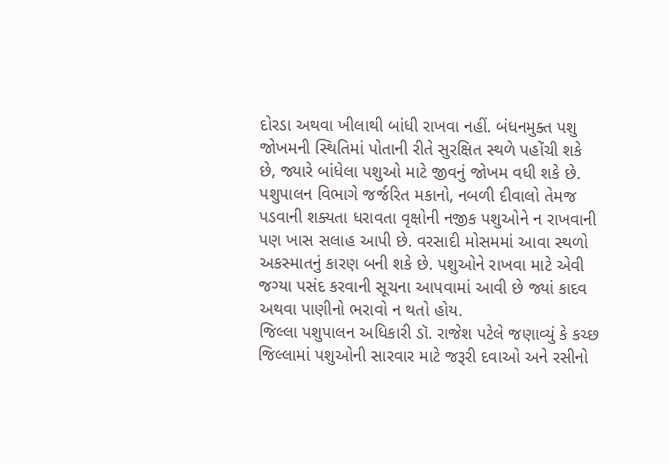દોરડા અથવા ખીલાથી બાંધી રાખવા નહીં. બંધનમુક્ત પશુ જોખમની સ્થિતિમાં પોતાની રીતે સુરક્ષિત સ્થળે પહોંચી શકે છે, જ્યારે બાંધેલા પશુઓ માટે જીવનું જોખમ વધી શકે છે.
પશુપાલન વિભાગે જર્જરિત મકાનો, નબળી દીવાલો તેમજ પડવાની શક્યતા ધરાવતા વૃક્ષોની નજીક પશુઓને ન રાખવાની પણ ખાસ સલાહ આપી છે. વરસાદી મોસમમાં આવા સ્થળો અકસ્માતનું કારણ બની શકે છે. પશુઓને રાખવા માટે એવી જગ્યા પસંદ કરવાની સૂચના આપવામાં આવી છે જ્યાં કાદવ અથવા પાણીનો ભરાવો ન થતો હોય.
જિલ્લા પશુપાલન અધિકારી ડૉ. રાજેશ પટેલે જણાવ્યું કે કચ્છ જિલ્લામાં પશુઓની સારવાર માટે જરૂરી દવાઓ અને રસીનો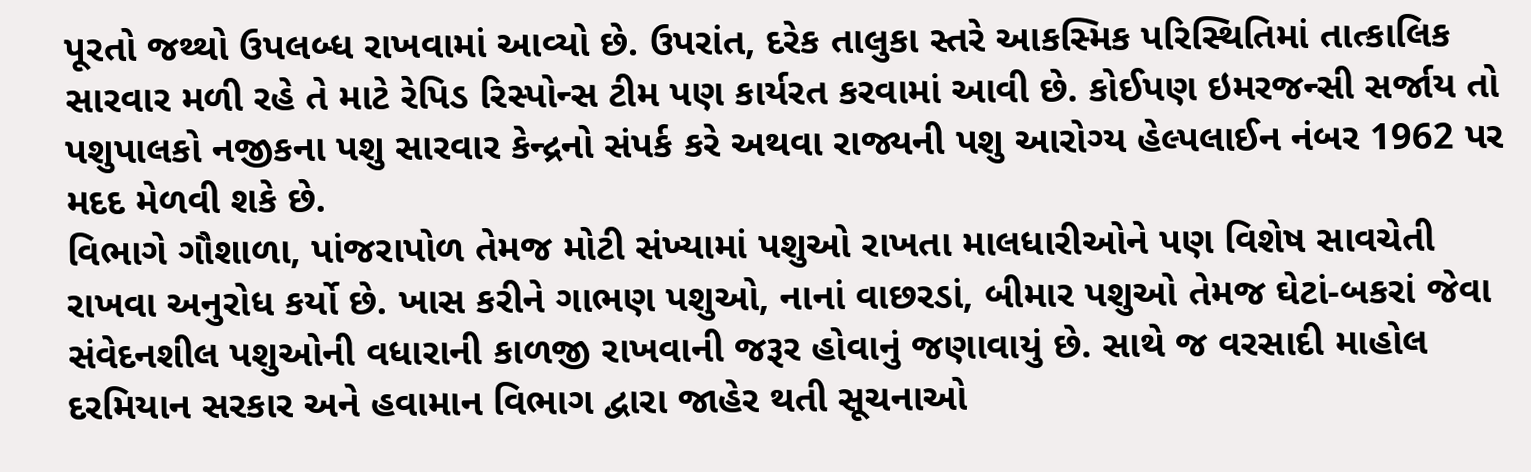પૂરતો જથ્થો ઉપલબ્ધ રાખવામાં આવ્યો છે. ઉપરાંત, દરેક તાલુકા સ્તરે આકસ્મિક પરિસ્થિતિમાં તાત્કાલિક સારવાર મળી રહે તે માટે રેપિડ રિસ્પોન્સ ટીમ પણ કાર્યરત કરવામાં આવી છે. કોઈપણ ઇમરજન્સી સર્જાય તો પશુપાલકો નજીકના પશુ સારવાર કેન્દ્રનો સંપર્ક કરે અથવા રાજ્યની પશુ આરોગ્ય હેલ્પલાઈન નંબર 1962 પર મદદ મેળવી શકે છે.
વિભાગે ગૌશાળા, પાંજરાપોળ તેમજ મોટી સંખ્યામાં પશુઓ રાખતા માલધારીઓને પણ વિશેષ સાવચેતી રાખવા અનુરોધ કર્યો છે. ખાસ કરીને ગાભણ પશુઓ, નાનાં વાછરડાં, બીમાર પશુઓ તેમજ ઘેટાં-બકરાં જેવા સંવેદનશીલ પશુઓની વધારાની કાળજી રાખવાની જરૂર હોવાનું જણાવાયું છે. સાથે જ વરસાદી માહોલ દરમિયાન સરકાર અને હવામાન વિભાગ દ્વારા જાહેર થતી સૂચનાઓ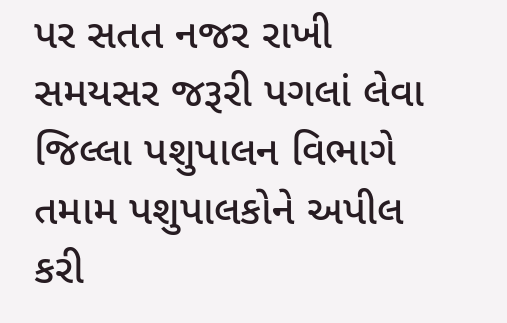પર સતત નજર રાખી સમયસર જરૂરી પગલાં લેવા જિલ્લા પશુપાલન વિભાગે તમામ પશુપાલકોને અપીલ કરી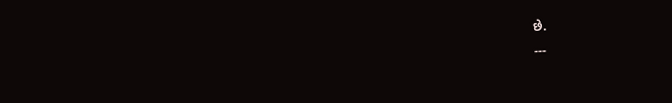છે.
---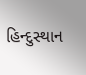હિન્દુસ્થાન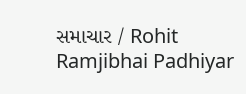સમાચાર / Rohit Ramjibhai Padhiyar